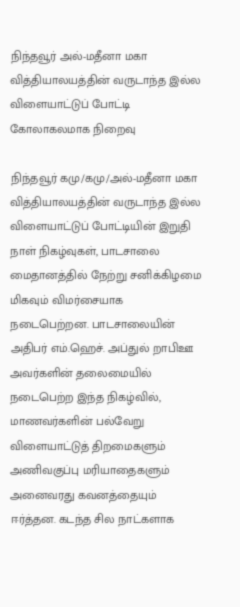நிந்தவூர் அல்-மதீனா மகா வித்தியாலயத்தின் வருடாந்த இல்ல விளையாட்டுப் போட்டி கோலாகலமாக நிறைவு

நிந்தவூர் கமு/கமு/அல்-மதீனா மகா வித்தியாலயத்தின் வருடாந்த இல்ல விளையாட்டுப் போட்டியின் இறுதி நாள் நிகழ்வுகள், பாடசாலை மைதானத்தில் நேற்று சனிக்கிழமை மிகவும் விமர்சையாக நடைபெற்றன. பாடசாலையின் அதிபர் எம்.ஹெச். அப்துல் றாபிஊ அவர்களின் தலைமையில் நடைபெற்ற இந்த நிகழ்வில், மாணவர்களின் பல்வேறு விளையாட்டுத் திறமைகளும் அணிவகுப்பு மரியாதைகளும் அனைவரது கவனத்தையும் ஈர்த்தன. கடந்த சில நாட்களாக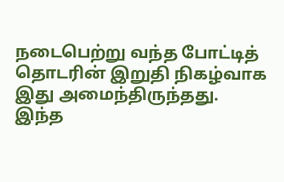நடைபெற்று வந்த போட்டித் தொடரின் இறுதி நிகழ்வாக இது அமைந்திருந்தது.
இந்த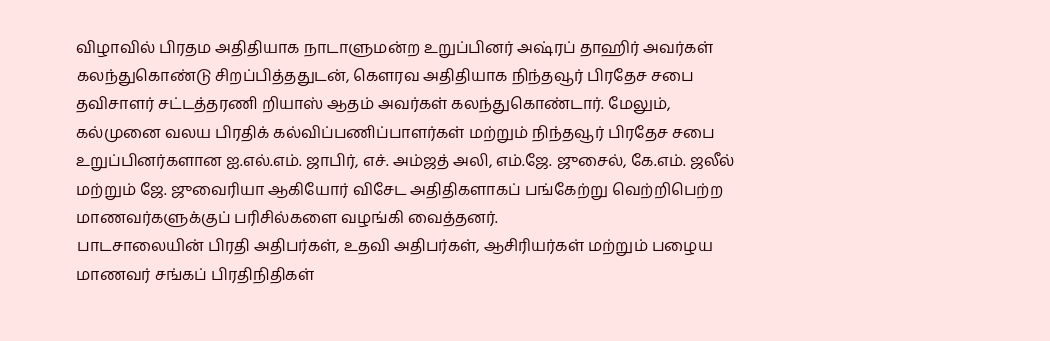விழாவில் பிரதம அதிதியாக நாடாளுமன்ற உறுப்பினர் அஷ்ரப் தாஹிர் அவர்கள் கலந்துகொண்டு சிறப்பித்ததுடன், கௌரவ அதிதியாக நிந்தவூர் பிரதேச சபை தவிசாளர் சட்டத்தரணி றியாஸ் ஆதம் அவர்கள் கலந்துகொண்டார். மேலும், கல்முனை வலய பிரதிக் கல்விப்பணிப்பாளர்கள் மற்றும் நிந்தவூர் பிரதேச சபை உறுப்பினர்களான ஐ.எல்.எம். ஜாபிர், எச். அம்ஜத் அலி, எம்.ஜே. ஜுசைல், கே.எம். ஜலீல் மற்றும் ஜே. ஜுவைரியா ஆகியோர் விசேட அதிதிகளாகப் பங்கேற்று வெற்றிபெற்ற மாணவர்களுக்குப் பரிசில்களை வழங்கி வைத்தனர்.
பாடசாலையின் பிரதி அதிபர்கள், உதவி அதிபர்கள், ஆசிரியர்கள் மற்றும் பழைய மாணவர் சங்கப் பிரதிநிதிகள்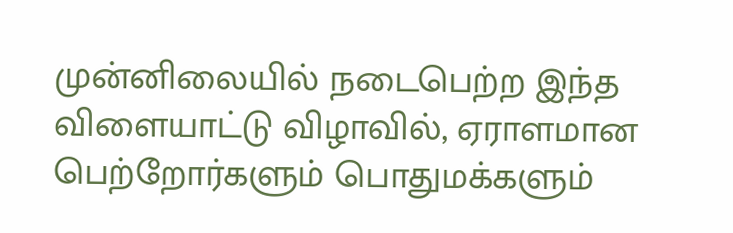முன்னிலையில் நடைபெற்ற இந்த விளையாட்டு விழாவில், ஏராளமான பெற்றோர்களும் பொதுமக்களும்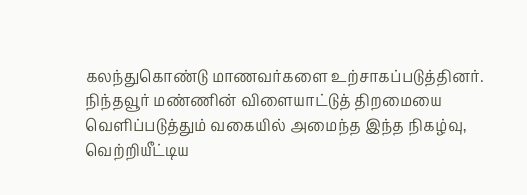கலந்துகொண்டு மாணவர்களை உற்சாகப்படுத்தினர். நிந்தவூர் மண்ணின் விளையாட்டுத் திறமையை வெளிப்படுத்தும் வகையில் அமைந்த இந்த நிகழ்வு, வெற்றியீட்டிய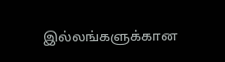இல்லங்களுக்கான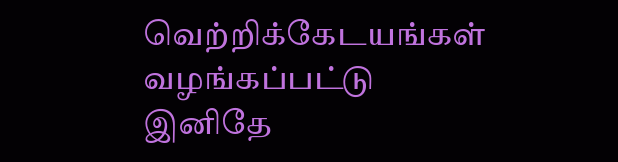வெற்றிக்கேடயங்கள் வழங்கப்பட்டு இனிதே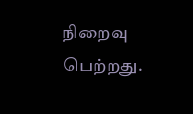நிறைவு பெற்றது.